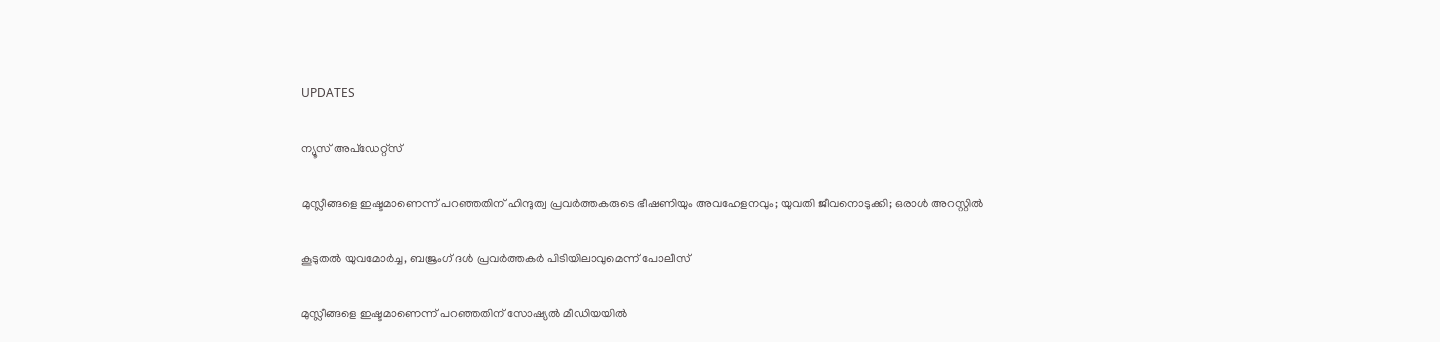UPDATES

ന്യൂസ് അപ്ഡേറ്റ്സ്

മുസ്ലീങ്ങളെ ഇഷ്ടമാണെന്ന് പറഞ്ഞതിന് ഹിന്ദുത്വ പ്രവര്‍ത്തകരുടെ ഭീഷണിയും അവഹേളനവും; യുവതി ജീവനൊടുക്കി; ഒരാള്‍ അറസ്റ്റില്‍

കൂടുതല്‍ യുവമോര്‍ച്ച, ബജ്രംഗ് ദള്‍ പ്രവര്‍ത്തകര്‍ പിടിയിലാവുമെന്ന് പോലീസ്

മുസ്ലീങ്ങളെ ഇഷ്ടമാണെന്ന് പറഞ്ഞതിന് സോഷ്യല്‍ മീഡിയയില്‍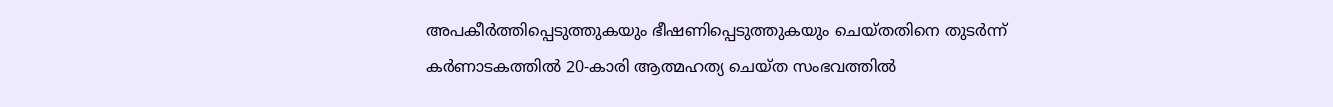അപകീര്‍ത്തിപ്പെടുത്തുകയും ഭീഷണിപ്പെടുത്തുകയും ചെയ്തതിനെ തുടര്‍ന്ന് കര്‍ണാടകത്തില്‍ 20-കാരി ആത്മഹത്യ ചെയ്ത സംഭവത്തില്‍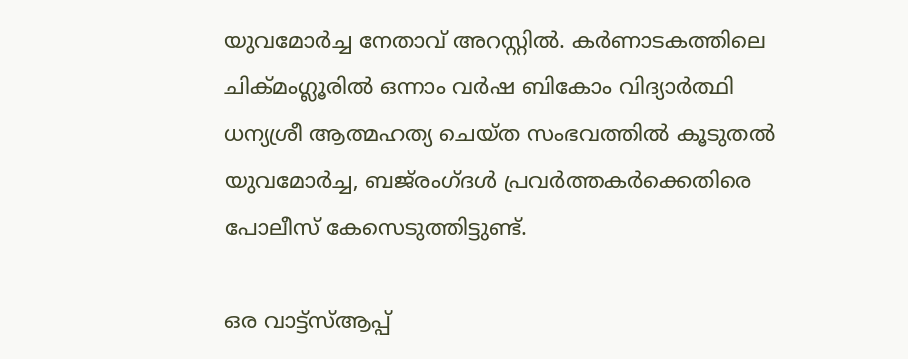യുവമോര്‍ച്ച നേതാവ് അറസ്റ്റില്‍. കര്‍ണാടകത്തിലെ ചിക്മംഗ്ലൂരില്‍ ഒന്നാം വര്‍ഷ ബികോം വിദ്യാര്‍ത്ഥി ധന്യശ്രീ ആത്മഹത്യ ചെയ്ത സംഭവത്തില്‍ കൂടുതല്‍ യുവമോര്‍ച്ച, ബജ്‌രംഗ്ദള്‍ പ്രവര്‍ത്തകര്‍ക്കെതിരെ പോലീസ് കേസെടുത്തിട്ടുണ്ട്.

ഒര വാട്ട്‌സ്ആപ്പ്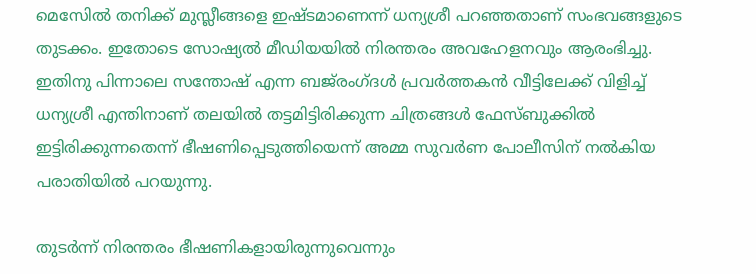മെസേില്‍ തനിക്ക് മുസ്ലീങ്ങളെ ഇഷ്ടമാണെന്ന് ധന്യശ്രീ പറഞ്ഞതാണ് സംഭവങ്ങളുടെ തുടക്കം. ഇതോടെ സോഷ്യല്‍ മീഡിയയില്‍ നിരന്തരം അവഹേളനവും ആരംഭിച്ചു. ഇതിനു പിന്നാലെ സന്തോഷ് എന്ന ബജ്‌രംഗ്ദള്‍ പ്രവര്‍ത്തകന്‍ വീട്ടിലേക്ക് വിളിച്ച് ധന്യശ്രീ എന്തിനാണ് തലയില്‍ തട്ടമിട്ടിരിക്കുന്ന ചിത്രങ്ങള്‍ ഫേസ്ബുക്കില്‍ ഇട്ടിരിക്കുന്നതെന്ന് ഭീഷണിപ്പെടുത്തിയെന്ന് അമ്മ സുവര്‍ണ പോലീസിന് നല്‍കിയ പരാതിയില്‍ പറയുന്നു.

തുടര്‍ന്ന് നിരന്തരം ഭീഷണികളായിരുന്നുവെന്നും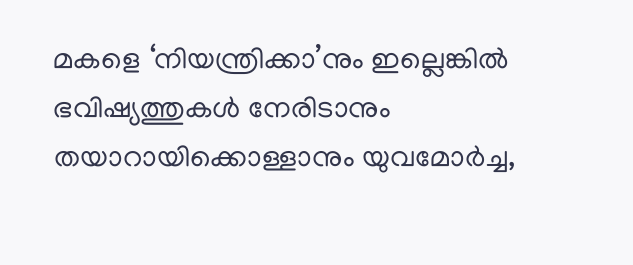മകളെ ‘നിയന്ത്രിക്കാ’നും ഇല്ലെങ്കില്‍ ഭവിഷ്യത്തുകള്‍ നേരിടാനും തയാറായിക്കൊള്ളാനും യുവമോര്‍ച്ച,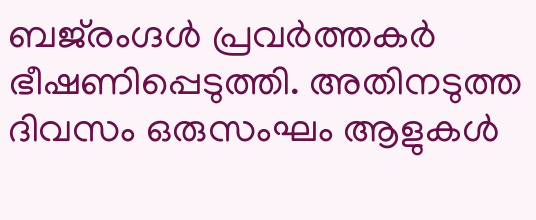ബജ്‌രംഗ്ദള്‍ പ്രവര്‍ത്തകര്‍ ഭീഷണിപ്പെടുത്തി. അതിനടുത്ത ദിവസം ഒരുസംഘം ആളുകള്‍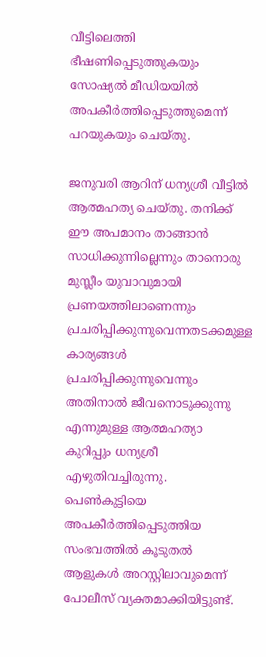വീട്ടിലെത്തി ഭീഷണിപ്പെടുത്തുകയും സോഷ്യല്‍ മീഡിയയില്‍ അപകീര്‍ത്തിപ്പെടുത്തുമെന്ന് പറയുകയും ചെയ്തു.

ജനുവരി ആറിന് ധന്യശ്രീ വീട്ടില്‍ ആത്മഹത്യ ചെയ്തു. തനിക്ക് ഈ അപമാനം താങ്ങാന്‍ സാധിക്കുന്നില്ലെന്നും താനൊരു മുസ്ലീം യുവാവുമായി പ്രണയത്തിലാണെന്നും പ്രചരിപ്പിക്കുന്നുവെന്നതടക്കമുള്ള കാര്യങ്ങള്‍ പ്രചരിപ്പിക്കുന്നുവെന്നും അതിനാല്‍ ജീവനൊടുക്കുന്നു എന്നുമുള്ള ആത്മഹത്യാ കുറിപ്പും ധന്യശ്രീ എഴുതിവച്ചിരുന്നു. പെണ്‍കുട്ടിയെ അപകീര്‍ത്തിപ്പെടുത്തിയ സംഭവത്തില്‍ കൂടുതല്‍ ആളുകള്‍ അറസ്റ്റിലാവുമെന്ന് പോലീസ് വ്യക്തമാക്കിയിട്ടുണ്ട്.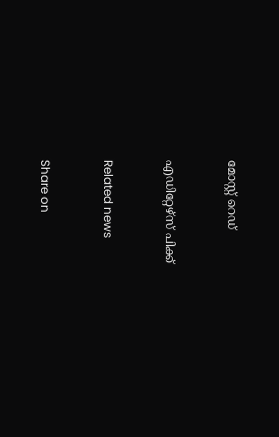മോസ്റ്റ് റെഡ്


എഡിറ്റേഴ്സ് പിക്ക്


Related news


Share on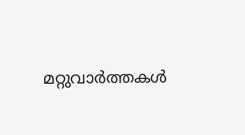മറ്റുവാര്‍ത്തകള്‍